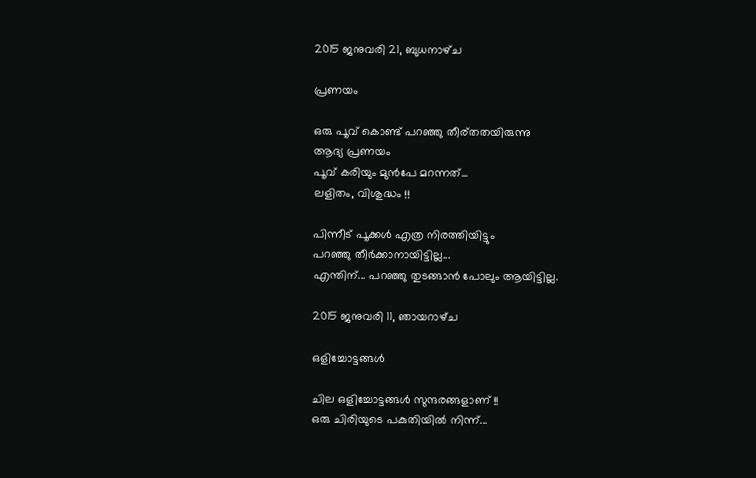2015 ജനുവരി 21, ബുധനാഴ്‌ച

പ്രണയം

ഒരു പൂവ് കൊണ്ട് പറഞ്ഞു തീര്തതയിരുന്നു
ആദ്യ പ്രണയം
പൂവ് കരിയും മുൻപേ മറന്നത്...
ലളിതം, വിശുദ്ധം !!

പിന്നീട് പൂക്കൾ എത്ര നിരത്തിയിട്ടും
പറഞ്ഞു തീർക്കാനായിട്ടില്ല...
എന്തിന്... പറഞ്ഞു തുടങ്ങാൻ പോലും ആയിട്ടില്ല.

2015 ജനുവരി 11, ഞായറാഴ്‌ച

ഒളിച്ചോട്ടങ്ങൾ

ചില ഒളിച്ചോട്ടങ്ങൾ സുന്ദരങ്ങളാണ് !!
ഒരു ചിരിയുടെ പകുതിയിൽ നിന്ന്...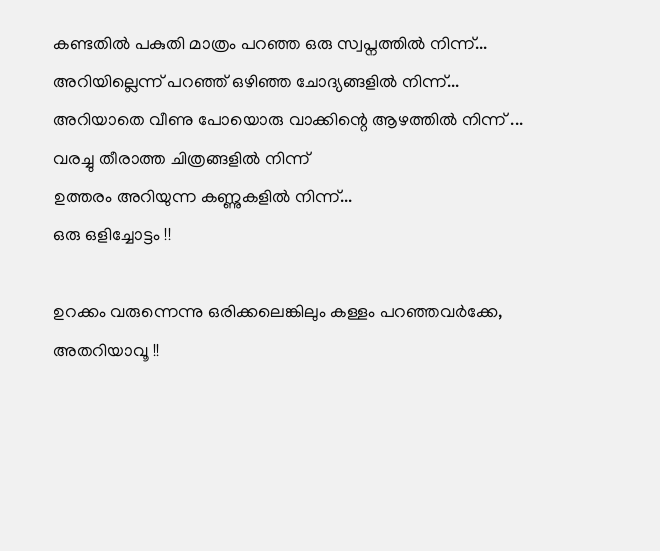കണ്ടതിൽ പകുതി മാത്രം പറഞ്ഞ ഒരു സ്വപ്നത്തിൽ നിന്ന്...
അറിയില്ലെന്ന് പറഞ്ഞ് ഒഴിഞ്ഞ ചോദ്യങ്ങളിൽ നിന്ന്...
അറിയാതെ വീണു പോയൊരു വാക്കിന്റെ ആഴത്തിൽ നിന്ന് ...
വരച്ചു തീരാത്ത ചിത്രങ്ങളിൽ നിന്ന്‌
ഉത്തരം അറിയുന്ന കണ്ണുകളിൽ നിന്ന്...
ഒരു ഒളിച്ചോട്ടം !!

ഉറക്കം വരുന്നെന്നു ഒരിക്കലെങ്കിലും കള്ളം പറഞ്ഞവർക്കേ,
അതറിയാവൂ !!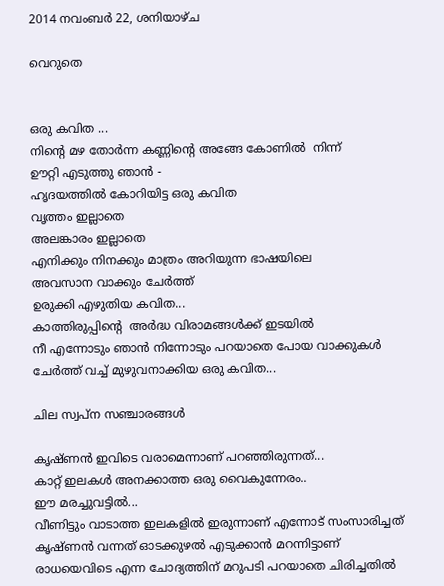2014 നവംബർ 22, ശനിയാഴ്‌ച

വെറുതെ


ഒരു കവിത ...
നിന്‍റെ മഴ തോര്‍ന്ന കണ്ണിന്‍റെ അങ്ങേ കോണില്‍  നിന്ന്
ഊറ്റി എടുത്തു ഞാന്‍ -
ഹൃദയത്തില്‍ കോറിയിട്ട ഒരു കവിത
വൃത്തം ഇല്ലാതെ
അലങ്കാരം ഇല്ലാതെ
എനിക്കും നിനക്കും മാത്രം അറിയുന്ന ഭാഷയിലെ
അവസാന വാക്കും ചേര്‍ത്ത്
ഉരുക്കി എഴുതിയ കവിത...
കാത്തിരുപ്പിന്റെ  അര്‍ദ്ധ വിരാമങ്ങള്‍ക്ക് ഇടയില്‍
നീ എന്നോടും ഞാന്‍ നിന്നോടും പറയാതെ പോയ വാക്കുകള്‍
ചേര്‍ത്ത് വച്ച് മുഴുവനാക്കിയ ഒരു കവിത...

ചില സ്വപ്ന സഞ്ചാരങ്ങള്‍

കൃഷ്ണന്‍ ഇവിടെ വരാമെന്നാണ് പറഞ്ഞിരുന്നത്...
കാറ്റ് ഇലകള്‍ അനക്കാത്ത ഒരു വൈകുന്നേരം..
ഈ മരച്ചുവട്ടില്‍...
വീണിട്ടും വാടാത്ത ഇലകളില്‍ ഇരുന്നാണ് എന്നോട് സംസാരിച്ചത്
കൃഷ്ണന്‍ വന്നത് ഓടക്കുഴല്‍ എടുക്കാന്‍ മറന്നിട്ടാണ്
രാധയെവിടെ എന്ന ചോദ്യത്തിന് മറുപടി പറയാതെ ചിരിച്ചതില്‍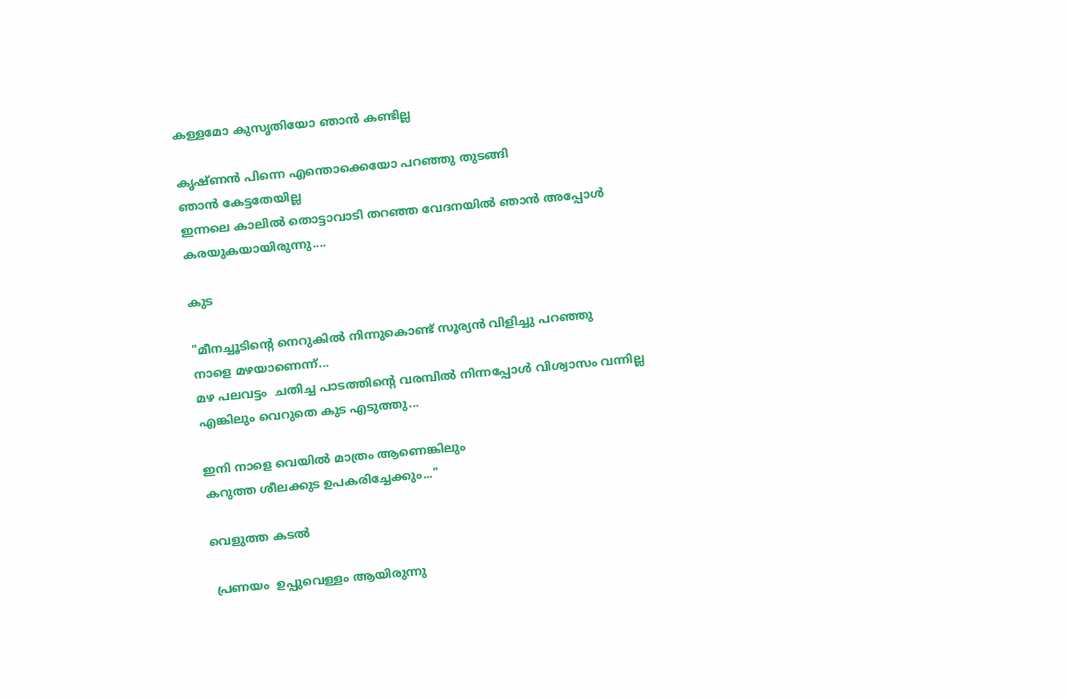കള്ളമോ കുസൃതിയോ ഞാന്‍ കണ്ടില്ല

കൃഷ്ണന്‍ പിന്നെ എന്തൊക്കെയോ പറഞ്ഞു തുടങ്ങി
ഞാന്‍ കേട്ടതേയില്ല
ഇന്നലെ കാലില്‍ തൊട്ടാവാടി തറഞ്ഞ വേദനയില്‍ ഞാന്‍ അപ്പോള്‍
കരയുകയായിരുന്നു....

കുട

"മീനച്ചൂടിന്റെ നെറുകില്‍ നിന്നുകൊണ്ട് സൂര്യന്‍ വിളിച്ചു പറഞ്ഞു
നാളെ മഴയാണെന്ന്...
മഴ പലവട്ടം  ചതിച്ച പാടത്തിന്റെ വരമ്പില്‍ നിന്നപ്പോള്‍ വിശ്വാസം വന്നില്ല
എങ്കിലും വെറുതെ കുട എടുത്തു...

ഇനി നാളെ വെയില്‍ മാത്രം ആണെങ്കിലും
കറുത്ത ശീലക്കുട ഉപകരിച്ചേക്കും..."

വെളുത്ത കടല്‍

 പ്രണയം  ഉപ്പുവെള്ളം ആയിരുന്നു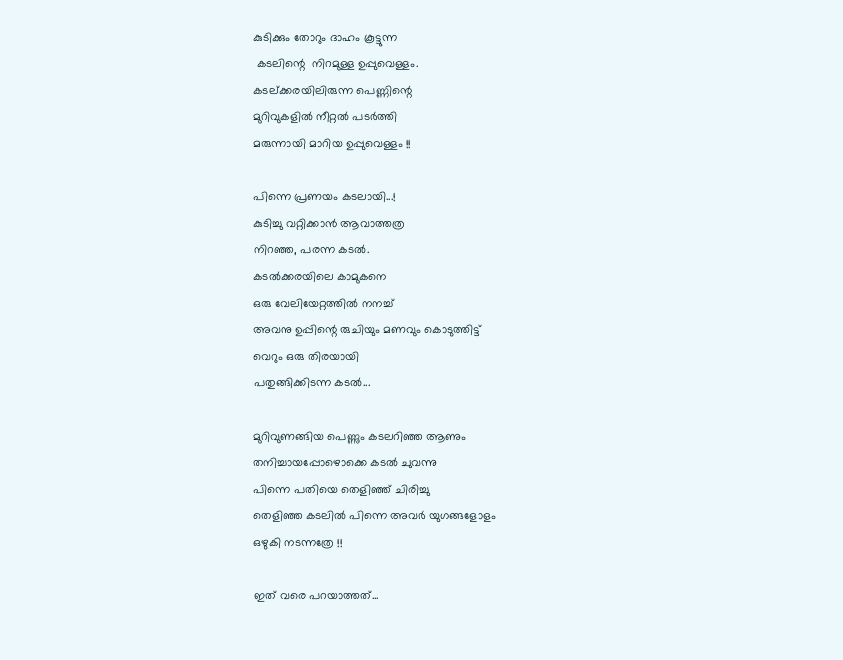കുടിക്കും തോറും ദാഹം കൂട്ടുന്ന
 കടലിന്റെ  നിറമുള്ള ഉപ്പുവെള്ളം.
കടല്ക്കരയിലിരുന്ന പെണ്ണിന്റെ
മുറിവുകളില്‍ നീറ്റല്‍ പടര്‍ത്തി
മരുന്നായി മാറിയ ഉപ്പുവെള്ളം !!

പിന്നെ പ്രണയം കടലായി...!
കുടിച്ചു വറ്റിക്കാന്‍ ആവാത്തത്ര
നിറഞ്ഞ, പരന്ന കടല്‍.
കടല്‍ക്കരയിലെ കാമുകനെ
ഒരു വേലിയേറ്റത്തില്‍ നനച്ച്
അവനു ഉപ്പിന്റെ രുചിയും മണവും കൊടുത്തിട്ട്
വെറും ഒരു തിരയായി
പതുങ്ങിക്കിടന്ന കടല്‍...

മുറിവുണങ്ങിയ പെണ്ണും കടലറിഞ്ഞ ആണും
തനിച്ചായപ്പോഴൊക്കെ കടല്‍ ചുവന്നു
പിന്നെ പതിയെ തെളിഞ്ഞ്‌ ചിരിച്ചു
തെളിഞ്ഞ കടലില്‍ പിന്നെ അവര്‍ യുഗങ്ങളോളം
ഒഴുകി നടന്നത്രേ !!

ഇത് വരെ പറയാത്തത്...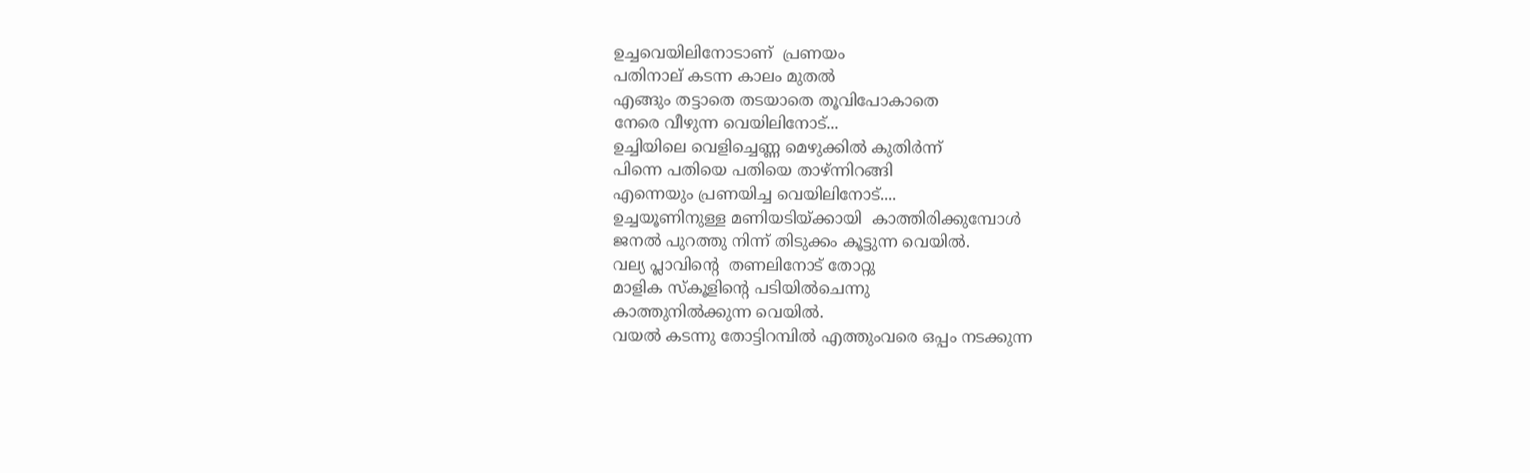ഉച്ചവെയിലിനോടാണ്  പ്രണയം
പതിനാല് കടന്ന കാലം മുതല്‍
എങ്ങും തട്ടാതെ തടയാതെ തൂവിപോകാതെ
നേരെ വീഴുന്ന വെയിലിനോട്...
ഉച്ചിയിലെ വെളിച്ചെണ്ണ മെഴുക്കില്‍ കുതിര്‍ന്ന്
പിന്നെ പതിയെ പതിയെ താഴ്ന്നിറങ്ങി
എന്നെയും പ്രണയിച്ച വെയിലിനോട്....
ഉച്ചയൂണിനുള്ള മണിയടിയ്ക്കായി  കാത്തിരിക്കുമ്പോള്‍
ജനല്‍ പുറത്തു നിന്ന് തിടുക്കം കൂട്ടുന്ന വെയില്‍.
വല്യ പ്ലാവിന്‍റെ  തണലിനോട് തോറ്റു
മാളിക സ്കൂളിന്റെ പടിയില്‍ചെന്നു
കാത്തുനില്‍ക്കുന്ന വെയില്‍.
വയല്‍ കടന്നു തോട്ടിറമ്പില്‍ എത്തുംവരെ ഒപ്പം നടക്കുന്ന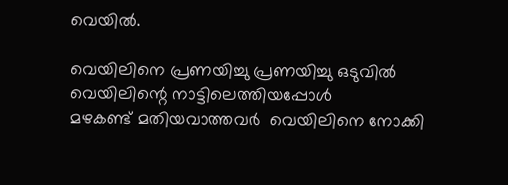വെയില്‍.

വെയിലിനെ പ്രണയിച്ചു പ്രണയിച്ചു ഒടുവില്‍ വെയിലിന്റെ നാട്ടിലെത്തിയപ്പോള്‍
മഴകണ്ട് മതിയവാത്തവര്‍  വെയിലിനെ നോക്കി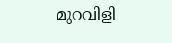മുറവിളി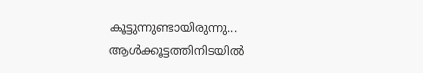കൂട്ടുന്നുണ്ടായിരുന്നു...
ആള്‍ക്കൂട്ടത്തിനിടയില്‍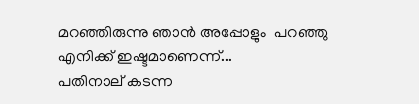മറഞ്ഞിരുന്നു ഞാന്‍ അപ്പോളും  പറഞ്ഞു
എനിക്ക് ഇഷ്ടമാണെന്ന്...
പതിനാല് കടന്ന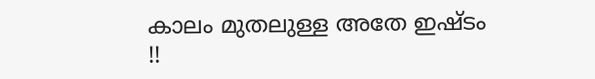കാലം മുതലുള്ള അതേ ഇഷ്ടം !!